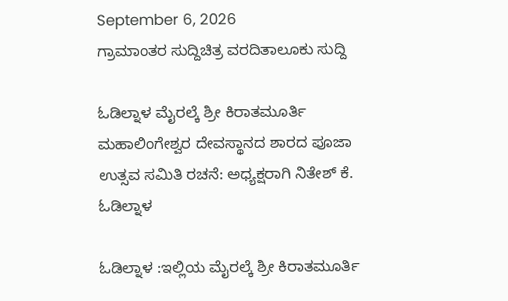September 6, 2026
ಗ್ರಾಮಾಂತರ ಸುದ್ದಿಚಿತ್ರ ವರದಿತಾಲೂಕು ಸುದ್ದಿ

ಓಡಿಲ್ನಾಳ ಮೈರಲ್ಕೆ ಶ್ರೀ ಕಿರಾತಮೂರ್ತಿ ಮಹಾಲಿಂಗೇಶ್ವರ ದೇವಸ್ಥಾನದ ಶಾರದ ಪೂಜಾ ಉತ್ಸವ ಸಮಿತಿ ರಚನೆ: ಅಧ್ಯಕ್ಷರಾಗಿ ನಿತೇಶ್ ಕೆ. ಓಡಿಲ್ನಾಳ

ಓಡಿಲ್ನಾಳ :ಇಲ್ಲಿಯ ಮೈರಲ್ಕೆ ಶ್ರೀ ಕಿರಾತಮೂರ್ತಿ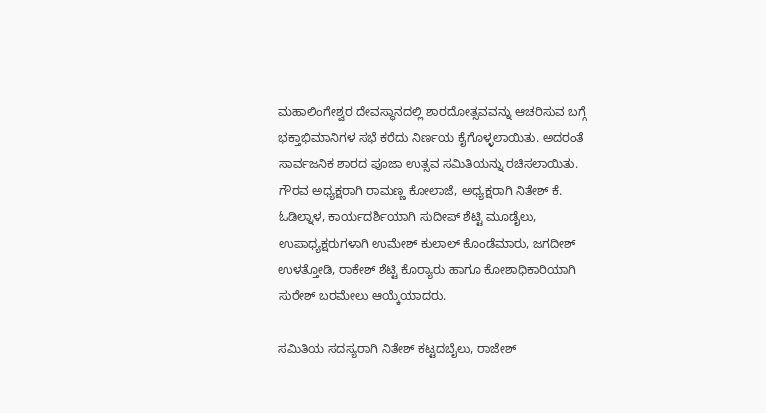ಮಹಾಲಿಂಗೇಶ್ವರ ದೇವಸ್ಥಾನದಲ್ಲಿ ಶಾರದೋತ್ಸವವನ್ನು ಆಚರಿಸುವ ಬಗ್ಗೆ ಭಕ್ತಾಭಿಮಾನಿಗಳ ಸಭೆ ಕರೆದು ನಿರ್ಣಯ ಕೈಗೊಳ್ಳಲಾಯಿತು. ಅದರಂತೆ ಸಾರ್ವಜನಿಕ ಶಾರದ ಪೂಜಾ ಉತ್ಸವ ಸಮಿತಿಯನ್ನು ರಚಿಸಲಾಯಿತು.
ಗೌರವ ಅಧ್ಯಕ್ಷರಾಗಿ ರಾಮಣ್ಣ ಕೋಲಾಜೆ, ಅಧ್ಯಕ್ಷರಾಗಿ ನಿತೇಶ್ ಕೆ. ಓಡಿಲ್ನಾಳ, ಕಾರ್ಯದರ್ಶಿಯಾಗಿ ಸುದೀಪ್ ಶೆಟ್ಟಿ ಮೂಡೈಲು, ಉಪಾಧ್ಯಕ್ಷರುಗಳಾಗಿ ಉಮೇಶ್ ಕುಲಾಲ್ ಕೊಂಡೆಮಾರು, ಜಗದೀಶ್ ಉಳತ್ತೋಡಿ, ರಾಕೇಶ್ ಶೆಟ್ಟಿ ಕೊರ್‍ಯಾರು ಹಾಗೂ ಕೋಶಾಧಿಕಾರಿಯಾಗಿ ಸುರೇಶ್ ಬರಮೇಲು ಆಯ್ಕೆಯಾದರು.

ಸಮಿತಿಯ ಸದಸ್ಯರಾಗಿ ನಿತೇಶ್ ಕಟ್ಟದಬೈಲು, ರಾಜೇಶ್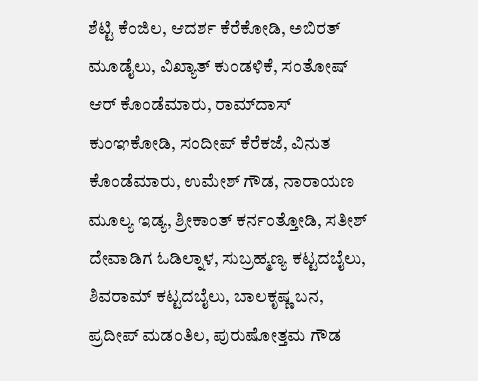ಶೆಟ್ಟಿ ಕೆಂಜಿಲ, ಆದರ್ಶ ಕೆರೆಕೋಡಿ, ಅಬಿರತ್ ಮೂಡೈಲು, ವಿಖ್ಯಾತ್ ಕುಂಡಳಿಕೆ, ಸಂತೋಷ್ ಆರ್ ಕೊಂಡೆಮಾರು, ರಾಮ್‌ದಾಸ್ ಕುಂಞಕೋಡಿ, ಸಂದೀಪ್ ಕೆರೆಕಜೆ, ವಿನುತ ಕೊಂಡೆಮಾರು, ಉಮೇಶ್ ಗೌಡ, ನಾರಾಯಣ ಮೂಲ್ಯ ಇಡ್ಯ, ಶ್ರೀಕಾಂತ್ ಕರ್ನಂತ್ತೋಡಿ, ಸತೀಶ್ ದೇವಾಡಿಗ ಓಡಿಲ್ನಾಳ, ಸುಬ್ರಹ್ಮಣ್ಯ ಕಟ್ಟದಬೈಲು, ಶಿವರಾಮ್ ಕಟ್ಟದಬೈಲು, ಬಾಲಕೃಷ್ಣ ಬನ, ಪ್ರದೀಪ್ ಮಡಂತಿಲ, ಪುರುಷೋತ್ತಮ ಗೌಡ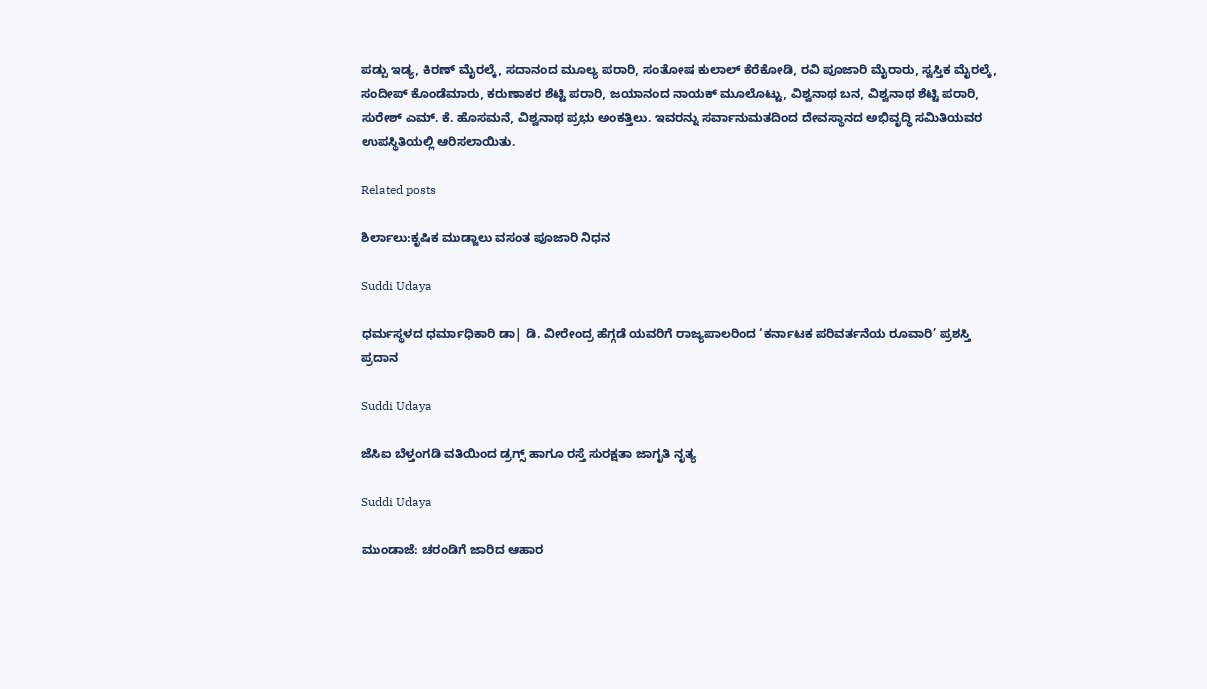ಪಡ್ಪು ಇಡ್ಯ, ಕಿರಣ್ ಮೈರಲ್ಕೆ, ಸದಾನಂದ ಮೂಲ್ಯ ಪರಾರಿ, ಸಂತೋಷ ಕುಲಾಲ್ ಕೆರೆಕೋಡಿ, ರವಿ ಪೂಜಾರಿ ಮೈರಾರು, ಸ್ವಸ್ತಿಕ ಮೈರಲ್ಕೆ, ಸಂದೀಪ್ ಕೊಂಡೆಮಾರು, ಕರುಣಾಕರ ಶೆಟ್ಟಿ ಪರಾರಿ, ಜಯಾನಂದ ನಾಯಕ್ ಮೂಲೊಟ್ಟು, ವಿಶ್ವನಾಥ ಬನ, ವಿಶ್ವನಾಥ ಶೆಟ್ಟಿ ಪರಾರಿ, ಸುರೇಶ್ ಎಮ್. ಕೆ. ಹೊಸಮನೆ, ವಿಶ್ವನಾಥ ಪ್ರಭು ಅಂಕತ್ತಿಲು. ಇವರನ್ನು ಸರ್ವಾನುಮತದಿಂದ ದೇವಸ್ಥಾನದ ಅಭಿವೃದ್ಧಿ ಸಮಿತಿಯವರ ಉಪಸ್ಥಿತಿಯಲ್ಲಿ ಆರಿಸಲಾಯಿತು.

Related posts

ಶಿರ್ಲಾಲು:ಕೃಷಿಕ ಮುಡ್ಜಾಲು ವಸಂತ ಪೂಜಾರಿ ನಿಧನ

Suddi Udaya

ಧರ್ಮಸ್ಥಳದ ಧರ್ಮಾಧಿಕಾರಿ ಡಾ| ಡಿ. ವೀರೇಂದ್ರ ಹೆಗ್ಗಡೆ ಯವರಿಗೆ ರಾಜ್ಯಪಾಲರಿಂದ ‘ಕರ್ನಾಟಕ ಪರಿವರ್ತನೆಯ ರೂವಾರಿ’ ಪ್ರಶಸ್ತಿ ಪ್ರದಾನ

Suddi Udaya

ಜೆಸಿಐ ಬೆಳ್ತಂಗಡಿ ವತಿಯಿಂದ ಡ್ರಗ್ಸ್ ಹಾಗೂ ರಸ್ತೆ ಸುರಕ್ಷತಾ ಜಾಗೃತಿ ನೃತ್ಯ

Suddi Udaya

ಮುಂಡಾಜೆ: ಚರಂಡಿಗೆ ಜಾರಿದ ಆಹಾರ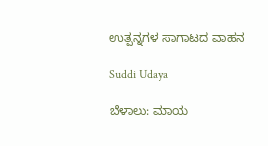ಉತ್ಪನ್ನಗಳ ಸಾಗಾಟದ ವಾಹನ

Suddi Udaya

ಬೆಳಾಲು: ಮಾಯ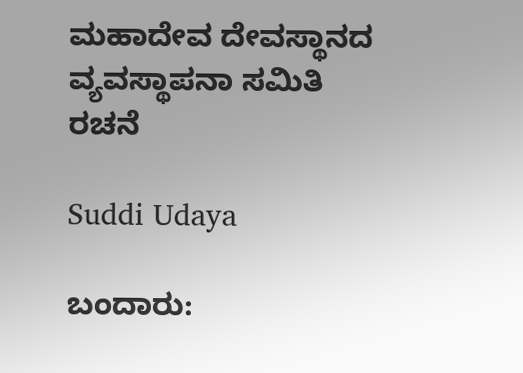ಮಹಾದೇವ ದೇವಸ್ಥಾನದ ವ್ಯವಸ್ಥಾಪನಾ ಸಮಿತಿ ರಚನೆ

Suddi Udaya

ಬಂದಾರು: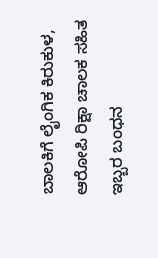ಬಾಲಕಿಗೆ ಲೈಂಗಿಕ ಕಿರುಕುಳ, ಆರೋಪಿ ರಿಕ್ಷಾ ಚಾಲಕ ಸಹಿತ ಇಬ್ಬರ ಬಂಧನ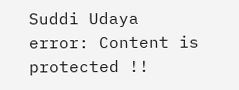Suddi Udaya
error: Content is protected !!